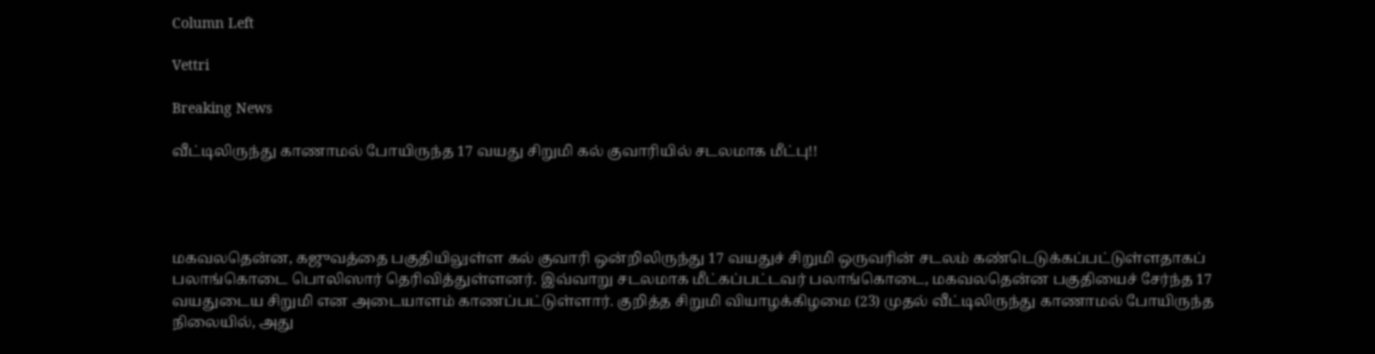Column Left

Vettri

Breaking News

வீட்டிலிருந்து காணாமல் போயிருந்த 17 வயது சிறுமி கல் குவாரியில் சடலமாக மீட்பு!!




மகவலதென்ன, கஜுவத்தை பகுதியிலுள்ள கல் குவாரி ஒன்றிலிருந்து 17 வயதுச் சிறுமி ஒருவரின் சடலம் கண்டெடுக்கப்பட்டுள்ளதாகப் பலாங்கொடை பொலிஸார் தெரிவித்துள்ளனர். இவ்வாறு சடலமாக மீட்கப்பட்டவர் பலாங்கொடை, மகவலதென்ன பகுதியைச் சேர்ந்த 17 வயதுடைய சிறுமி என அடையாளம் காணப்பட்டுள்ளார். குறித்த சிறுமி வியாழக்கிழமை (23) முதல் வீட்டிலிருந்து காணாமல் போயிருந்த நிலையில், அது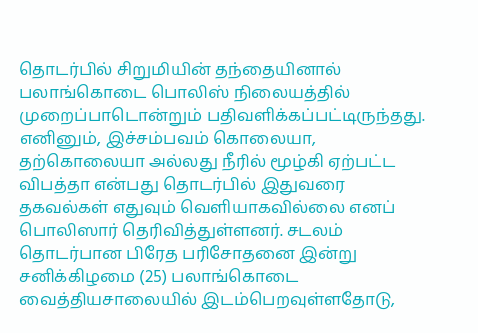தொடர்பில் சிறுமியின் தந்தையினால் பலாங்கொடை பொலிஸ் நிலையத்தில் முறைப்பாடொன்றும் பதிவளிக்கப்பட்டிருந்தது. எனினும், இச்சம்பவம் கொலையா, தற்கொலையா அல்லது நீரில் மூழ்கி ஏற்பட்ட விபத்தா என்பது தொடர்பில் இதுவரை தகவல்கள் எதுவும் வெளியாகவில்லை எனப் பொலிஸார் தெரிவித்துள்ளனர். சடலம் தொடர்பான பிரேத பரிசோதனை இன்று சனிக்கிழமை (25) பலாங்கொடை வைத்தியசாலையில் இடம்பெறவுள்ளதோடு,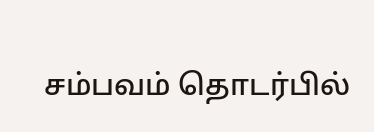சம்பவம் தொடர்பில்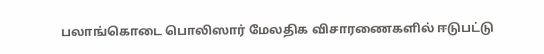பலாங்கொடை பொலிஸார் மேலதிக விசாரணைகளில் ஈடுபட்டு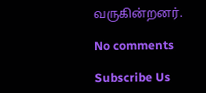வருகின்றனர்.

No comments

Subscribe Us